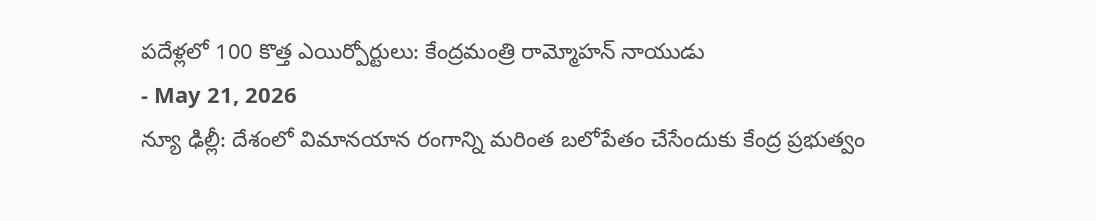పదేళ్లలో 100 కొత్త ఎయిర్పోర్టులు: కేంద్రమంత్రి రామ్మోహన్ నాయుడు
- May 21, 2026
న్యూ ఢిల్లీ: దేశంలో విమానయాన రంగాన్ని మరింత బలోపేతం చేసేందుకు కేంద్ర ప్రభుత్వం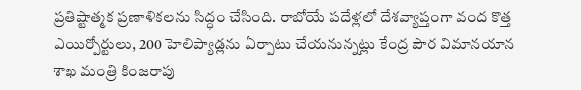ప్రతిష్టాత్మక ప్రణాళికలను సిద్ధం చేసింది. రాబోయే పదేళ్లలో దేశవ్యాప్తంగా వంద కొత్త ఎయిర్పోర్టులు, 200 హెలిప్యాడ్లను ఏర్పాటు చేయనున్నట్లు కేంద్ర పౌర విమానయాన శాఖ మంత్రి కింజరాపు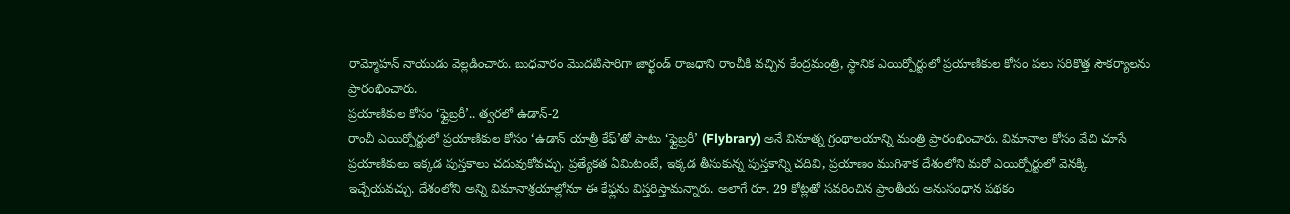రామ్మోహన్ నాయుడు వెల్లడించారు. బుధవారం మొదటిసారిగా జార్ఖండ్ రాజధాని రాంచీకి వచ్చిన కేంద్రమంత్రి, స్థానిక ఎయిర్పోర్టులో ప్రయాణికుల కోసం పలు సరికొత్త సౌకర్యాలను ప్రారంభించారు.
ప్రయాణికుల కోసం ‘ఫ్లైబ్రరీ’.. త్వరలో ఉడాన్-2
రాంచీ ఎయిర్పోర్టులో ప్రయాణికుల కోసం ‘ఉడాన్ యాత్రీ కేఫ్’తో పాటు ‘ఫ్లైబ్రరీ’ (Flybrary) అనే వినూత్న గ్రంథాలయాన్ని మంత్రి ప్రారంభించారు. విమానాల కోసం వేచి చూసే ప్రయాణికులు ఇక్కడ పుస్తకాలు చదువుకోవచ్చు. ప్రత్యేకత ఏమిటంటే, ఇక్కడ తీసుకున్న పుస్తకాన్ని చదివి, ప్రయాణం ముగిశాక దేశంలోని మరో ఎయిర్పోర్టులో వెనక్కి ఇచ్చేయవచ్చు. దేశంలోని అన్ని విమానాశ్రయాల్లోనూ ఈ కేఫ్లను విస్తరిస్తామన్నారు. అలాగే రూ. 29 కోట్లతో సవరించిన ప్రాంతీయ అనుసంధాన పథకం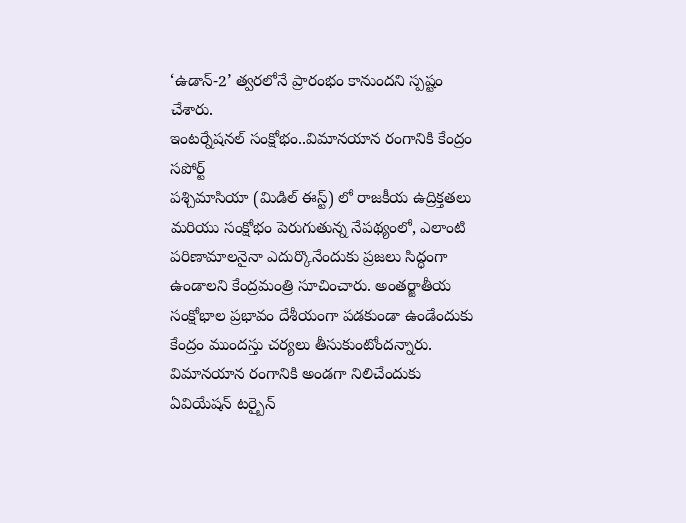‘ఉడాన్-2’ త్వరలోనే ప్రారంభం కానుందని స్పష్టం చేశారు.
ఇంటర్నేషనల్ సంక్షోభం..విమానయాన రంగానికి కేంద్రం సపోర్ట్
పశ్చిమాసియా (మిడిల్ ఈస్ట్) లో రాజకీయ ఉద్రిక్తతలు మరియు సంక్షోభం పెరుగుతున్న నేపథ్యంలో, ఎలాంటి పరిణామాలనైనా ఎదుర్కొనేందుకు ప్రజలు సిద్ధంగా ఉండాలని కేంద్రమంత్రి సూచించారు. అంతర్జాతీయ సంక్షోభాల ప్రభావం దేశీయంగా పడకుండా ఉండేందుకు కేంద్రం ముందస్తు చర్యలు తీసుకుంటోందన్నారు. విమానయాన రంగానికి అండగా నిలిచేందుకు ఏవియేషన్ టర్బైన్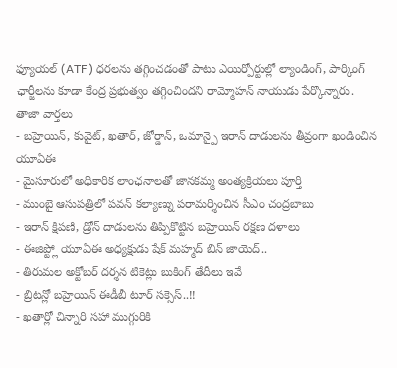ఫ్యూయల్ (ATF) ధరలను తగ్గించడంతో పాటు ఎయిర్పోర్టుల్లో ల్యాండింగ్, పార్కింగ్ ఛార్జీలను కూడా కేంద్ర ప్రభుత్వం తగ్గించిందని రామ్మోహన్ నాయుడు పేర్కొన్నారు.
తాజా వార్తలు
- బహ్రెయిన్, కువైట్, ఖతార్, జోర్డాన్, ఒమాన్పై ఇరాన్ దాడులను తీవ్రంగా ఖండించిన యూఏఈ
- మైసూరులో అధికారిక లాంఛనాలతో జానకమ్మ అంత్యక్రియలు పూర్తి
- ముంబై ఆసుపత్రిలో పవన్ కల్యాణ్ను పరామర్శించిన సీఎం చంద్రబాబు
- ఇరాన్ క్షిపణి, డ్రోన్ దాడులను తిప్పికొట్టిన బహ్రెయిన్ రక్షణ దళాలు
- ఈజిప్ట్లో యూఏఈ అధ్యక్షుడు షేక్ మహ్మద్ బిన్ జాయెద్..
- తిరుమల అక్టోబర్ దర్శన టికెట్లు బుకింగ్ తేదీలు ఇవే
- బ్రిటన్లో బహ్రెయిన్ ఈడీబీ టూర్ సక్సెస్..!!
- ఖతార్లో చిన్నారి సహా ముగ్గురికి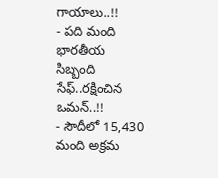గాయాలు..!!
- పది మంది భారతీయ సిబ్బంది సేఫ్..రక్షించిన ఒమన్..!!
- సౌదీలో 15,430 మంది అక్రమ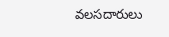వలసదారులు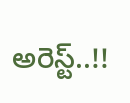అరెస్ట్..!!